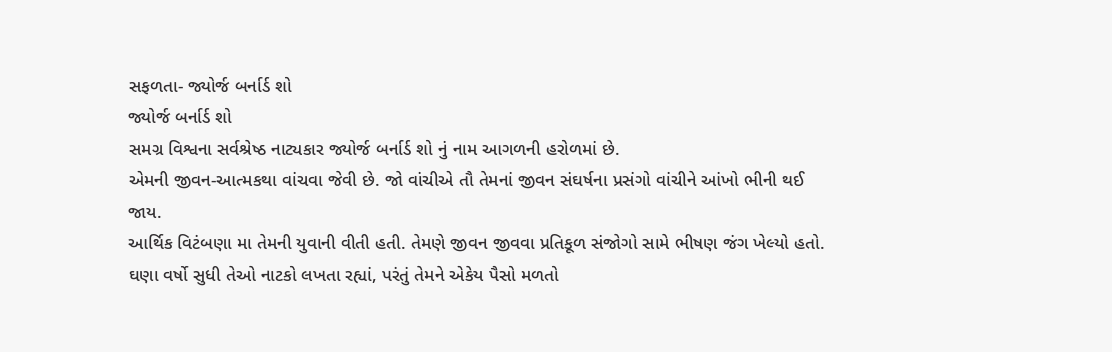સફળતા- જ્યોર્જ બર્નાર્ડ શો
જ્યોર્જ બર્નાર્ડ શો
સમગ્ર વિશ્વના સર્વશ્રેષ્ઠ નાટ્યકાર જ્યોર્જ બર્નાર્ડ શો નું નામ આગળની હરોળમાં છે.
એમની જીવન-આત્મકથા વાંચવા જેવી છે. જો વાંચીએ તૌ તેમનાં જીવન સંઘર્ષના પ્રસંગો વાંચીને આંખો ભીની થઈ જાય.
આર્થિક વિટંબણા મા તેમની યુવાની વીતી હતી. તેમણે જીવન જીવવા પ્રતિકૂળ સંજોગો સામે ભીષણ જંગ ખેલ્યો હતો.
ઘણા વર્ષો સુધી તેઓ નાટકો લખતા રહ્યાં, પરંતું તેમને એકેય પૈસો મળતો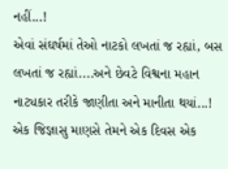નહીં...!
એવાં સંઘર્ષમાં તેઓ નાટકો લખતાં જ રહ્યાં, બસ લખતાં જ રહ્યાં....અને છેવટે વિશ્વના મહાન નાટ્યકાર તરીકે જાણીતા અને માનીતા થયાં...!
એક જિજ્ઞાસુ માણસે તેમને એક દિવસ એક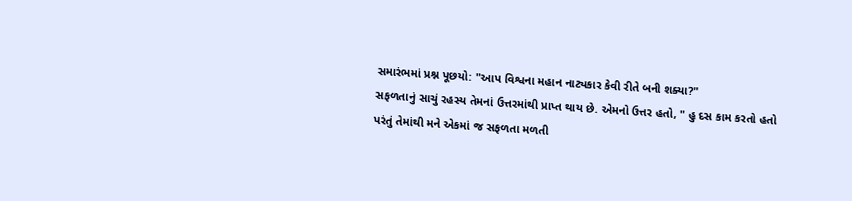સમારંભમાં પ્રશ્ન પૂછયો: "આપ વિશ્વના મહાન નાટ્યકાર કેવી રીતે બની શક્યા?"
સફળતાનું સાચું રહસ્ય તેમનાં ઉત્તરમાંથી પ્રાપ્ત થાય છે. એમનો ઉત્તર હતો, " હુ દસ કામ કરતો હતો પરંતું તેમાંથી મને એકમાં જ સફળતા મળતી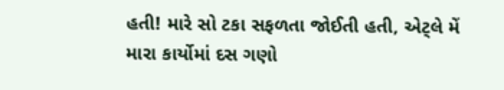હતી! મારે સો ટકા સફળતા જોઈતી હતી, એટ્લે મેં મારા કાર્યોમાં દસ ગણો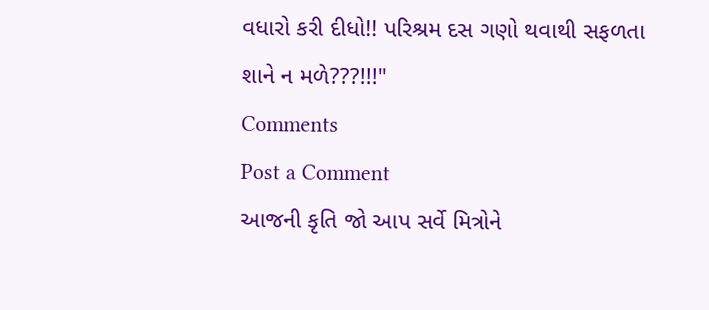વધારો કરી દીધો!! પરિશ્રમ દસ ગણો થવાથી સફળતા શાને ન મળે???!!!"
Comments
Post a Comment
આજની કૃતિ જો આપ સર્વે મિત્રોને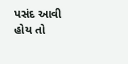પસંદ આવી હોય તો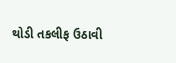થોડી તકલીફ ઉઠાવી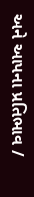અને આપના પ્રતિભાવ /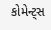કોમેન્ટ્સ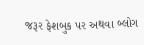જરૂર ફેશબુક પર અથવા બ્લોગ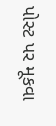પોસ્ટ પર મૂકવા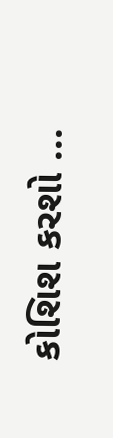કોશિશ કરશો ...